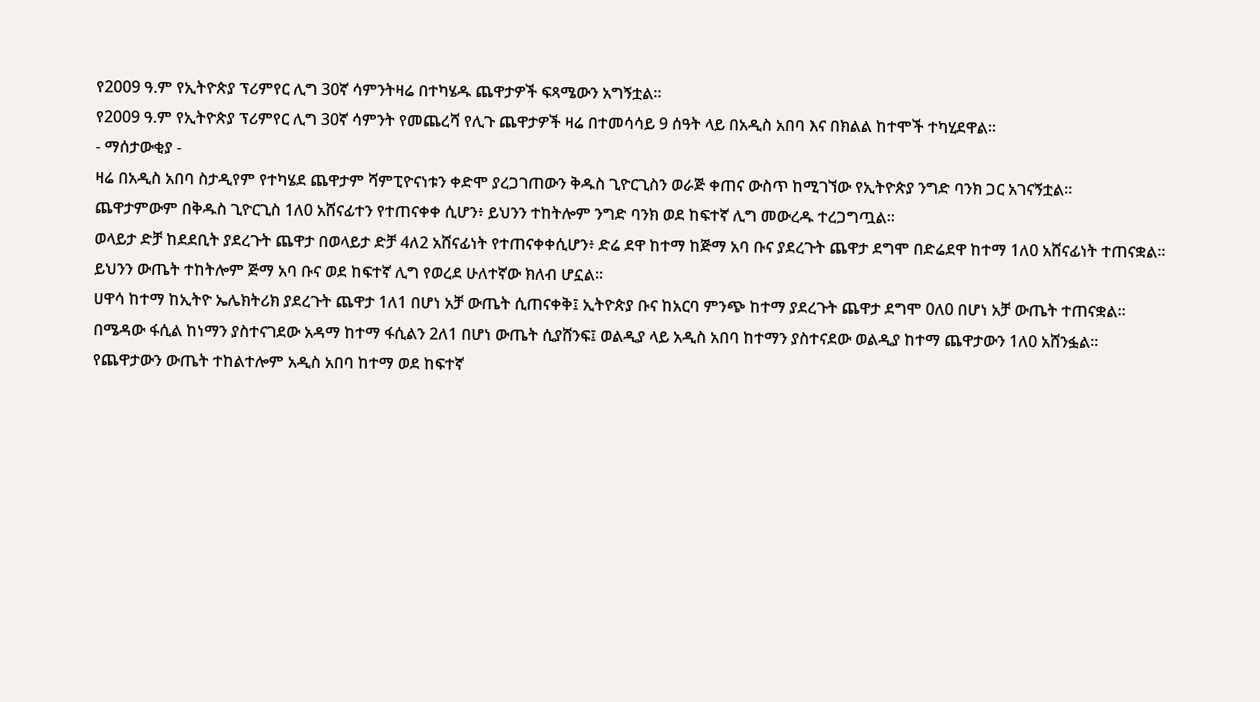የ2009 ዓ.ም የኢትዮጵያ ፕሪምየር ሊግ 30ኛ ሳምንትዛሬ በተካሄዱ ጨዋታዎች ፍጻሜውን አግኝቷል።
የ2009 ዓ.ም የኢትዮጵያ ፕሪምየር ሊግ 30ኛ ሳምንት የመጨረሻ የሊጉ ጨዋታዎች ዛሬ በተመሳሳይ 9 ሰዓት ላይ በአዲስ አበባ እና በክልል ከተሞች ተካሂደዋል።
- ማሰታውቂያ -
ዛሬ በአዲስ አበባ ስታዲየም የተካሄደ ጨዋታም ሻምፒዮናነቱን ቀድሞ ያረጋገጠውን ቅዱስ ጊዮርጊስን ወራጅ ቀጠና ውስጥ ከሚገኘው የኢትዮጵያ ንግድ ባንክ ጋር አገናኝቷል።
ጨዋታምውም በቅዱስ ጊዮርጊስ 1ለ0 አሸናፊተን የተጠናቀቀ ሲሆን፥ ይህንን ተከትሎም ንግድ ባንክ ወደ ከፍተኛ ሊግ መውረዱ ተረጋግጧል።
ወላይታ ድቻ ከደደቢት ያደረጉት ጨዋታ በወላይታ ድቻ 4ለ2 አሸናፊነት የተጠናቀቀሲሆን፥ ድሬ ደዋ ከተማ ከጅማ አባ ቡና ያደረጉት ጨዋታ ደግሞ በድሬደዋ ከተማ 1ለ0 አሸናፊነት ተጠናቋል።
ይህንን ውጤት ተከትሎም ጅማ አባ ቡና ወደ ከፍተኛ ሊግ የወረደ ሁለተኛው ክለብ ሆኗል።
ሀዋሳ ከተማ ከኢትዮ ኤሌክትሪክ ያደረጉት ጨዋታ 1ለ1 በሆነ አቻ ውጤት ሲጠናቀቅ፤ ኢትዮጵያ ቡና ከአርባ ምንጭ ከተማ ያደረጉት ጨዋታ ደግሞ 0ለ0 በሆነ አቻ ውጤት ተጠናቋል።
በሜዳው ፋሲል ከነማን ያስተናገደው አዳማ ከተማ ፋሲልን 2ለ1 በሆነ ውጤት ሲያሸንፍ፤ ወልዲያ ላይ አዲስ አበባ ከተማን ያስተናደው ወልዲያ ከተማ ጨዋታውን 1ለ0 አሸንፏል።
የጨዋታውን ውጤት ተከልተሎም አዲስ አበባ ከተማ ወደ ከፍተኛ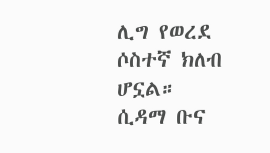ሊግ የወረደ ሶስተኛ ክለብ ሆኗል።
ሲዳማ ቡና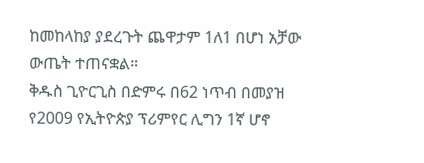ከመከላከያ ያደረጉት ጨዋታም 1ለ1 በሆነ አቻው ውጤት ተጠናቋል።
ቅዱስ ጊዮርጊስ በድምሩ በ62 ነጥብ በመያዝ የ2009 የኢትዮጵያ ፕሪምየር ሊግን 1ኛ ሆኖ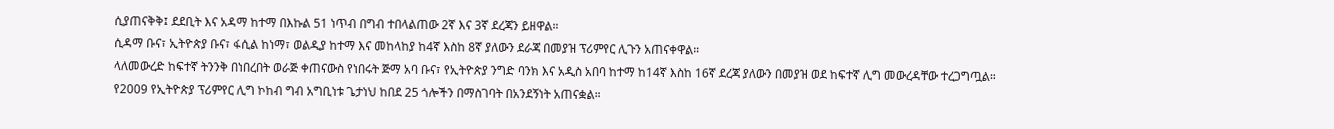ሲያጠናቅቅ፤ ደደቢት እና አዳማ ከተማ በእኩል 51 ነጥብ በግብ ተበላልጠው 2ኛ እና 3ኛ ደረጃን ይዘዋል።
ሲዳማ ቡና፣ ኢትዮጵያ ቡና፣ ፋሲል ከነማ፣ ወልዲያ ከተማ እና መከላከያ ከ4ኛ እስከ 8ኛ ያለውን ደራጃ በመያዝ ፕሪምየር ሊጉን አጠናቀዋል።
ላለመውረድ ከፍተኛ ትንንቅ በነበረበት ወራጅ ቀጠናውስ የነበሩት ጅማ አባ ቡና፣ የኢትዮጵያ ንግድ ባንክ እና አዲስ አበባ ከተማ ከ14ኛ እስከ 16ኛ ደረጃ ያለውን በመያዝ ወደ ከፍተኛ ሊግ መውረዳቸው ተረጋግጧል።
የ2009 የኢትዮጵያ ፕሪምየር ሊግ ኮከብ ግብ አግቢነቱ ጌታነህ ከበደ 25 ጎሎችን በማስገባት በአንደኝነት አጠናቋል።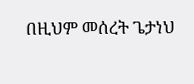በዚህም መሰረት ጌታነህ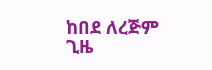ከበደ ለረጅም ጊዜ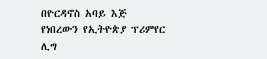በዮርዳኖስ አባይ እጅ የነበረውን የኢትዮጵያ ፕሪምየር ሊግ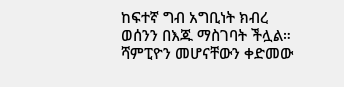ከፍተኛ ግብ አግቢነት ክብረ ወሰንን በእጁ ማስገባት ችሏል።
ሻምፒዮን መሆናቸውን ቀድመው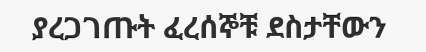ያረጋገጡት ፈረሰኞቹ ደስታቸውን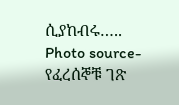ሲያከብሩ…..
Photo source-የፈረሰኞቹ ገጽ